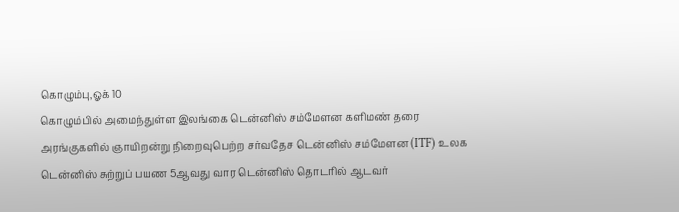கொழும்பு,ஓக் 10
கொழும்பில் அமைந்துள்ள இலங்கை டென்னிஸ் சம்மேளன களிமண் தரை அரங்குகளில் ஞாயிறன்று நிறைவுபெற்ற சர்வதேச டென்னிஸ் சம்மேளன (ITF) உலக டென்னிஸ் சுற்றுப் பயண 5ஆவது வார டென்னிஸ் தொடரில் ஆடவர்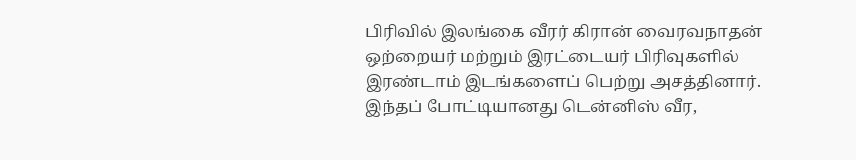பிரிவில் இலங்கை வீரர் கிரான் வைரவநாதன் ஒற்றையர் மற்றும் இரட்டையர் பிரிவுகளில் இரண்டாம் இடங்களைப் பெற்று அசத்தினார்.
இந்தப் போட்டியானது டென்னிஸ் வீர,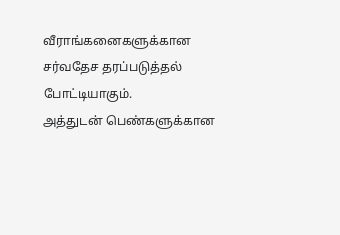வீராங்கனைகளுக்கான சர்வதேச தரப்படுத்தல் போட்டியாகும்.
அத்துடன் பெண்களுக்கான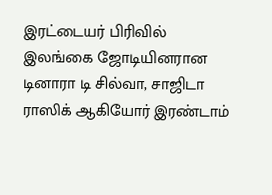இரட்டையர் பிரிவில் இலங்கை ஜோடியினரான டினாரா டி சில்வா, சாஜிடா ராஸிக் ஆகியோர் இரண்டாம்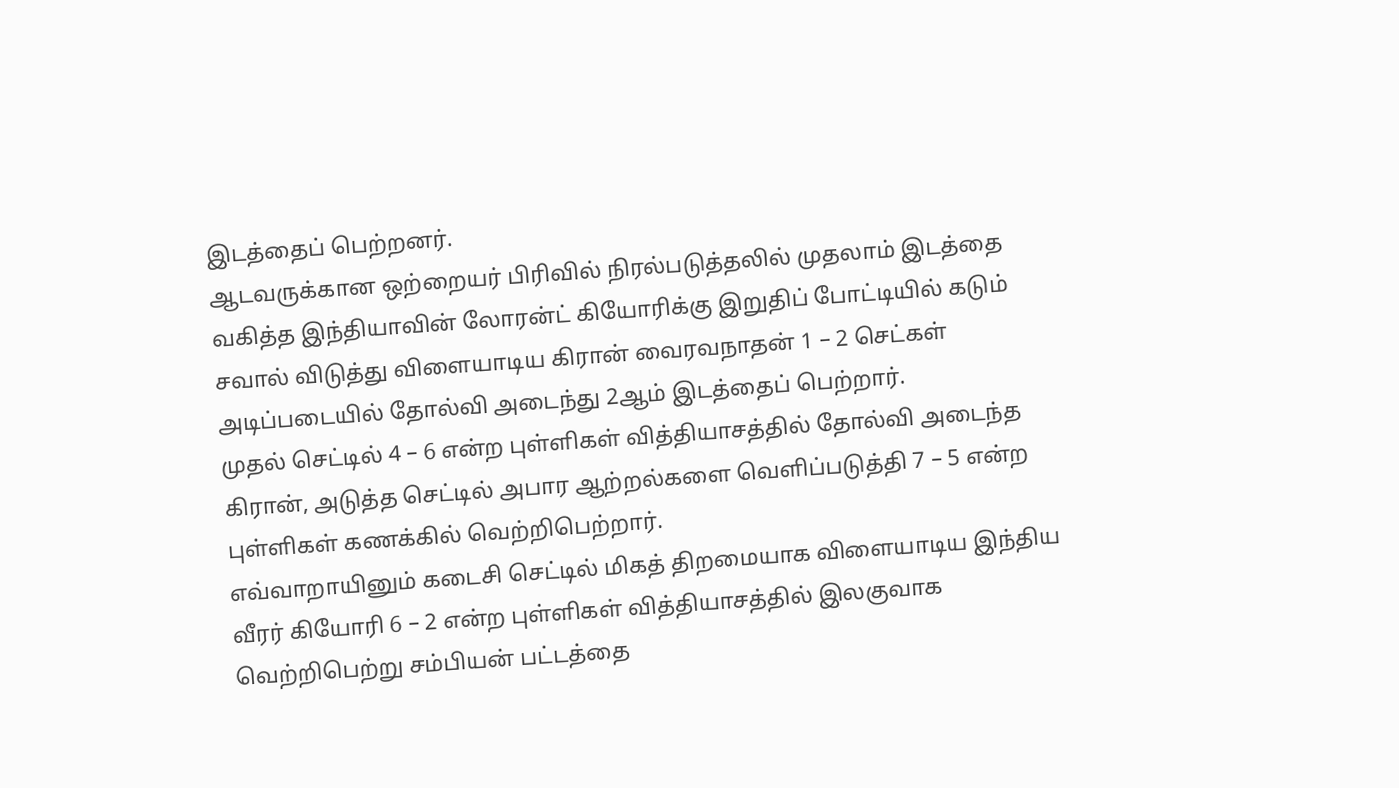இடத்தைப் பெற்றனர்.
ஆடவருக்கான ஒற்றையர் பிரிவில் நிரல்படுத்தலில் முதலாம் இடத்தை வகித்த இந்தியாவின் லோரன்ட் கியோரிக்கு இறுதிப் போட்டியில் கடும் சவால் விடுத்து விளையாடிய கிரான் வைரவநாதன் 1 – 2 செட்கள் அடிப்படையில் தோல்வி அடைந்து 2ஆம் இடத்தைப் பெற்றார்.
முதல் செட்டில் 4 – 6 என்ற புள்ளிகள் வித்தியாசத்தில் தோல்வி அடைந்த கிரான், அடுத்த செட்டில் அபார ஆற்றல்களை வெளிப்படுத்தி 7 – 5 என்ற புள்ளிகள் கணக்கில் வெற்றிபெற்றார்.
எவ்வாறாயினும் கடைசி செட்டில் மிகத் திறமையாக விளையாடிய இந்திய வீரர் கியோரி 6 – 2 என்ற புள்ளிகள் வித்தியாசத்தில் இலகுவாக வெற்றிபெற்று சம்பியன் பட்டத்தை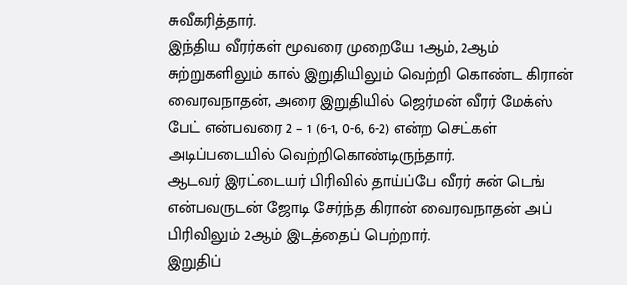சுவீகரித்தார்.
இந்திய வீரர்கள் மூவரை முறையே 1ஆம், 2ஆம் சுற்றுகளிலும் கால் இறுதியிலும் வெற்றி கொண்ட கிரான் வைரவநாதன், அரை இறுதியில் ஜெர்மன் வீரர் மேக்ஸ் பேட் என்பவரை 2 – 1 (6-1, 0-6, 6-2) என்ற செட்கள் அடிப்படையில் வெற்றிகொண்டிருந்தார்.
ஆடவர் இரட்டையர் பிரிவில் தாய்ப்பே வீரர் சுன் டெங் என்பவருடன் ஜோடி சேர்ந்த கிரான் வைரவநாதன் அப் பிரிவிலும் 2ஆம் இடத்தைப் பெற்றார்.
இறுதிப்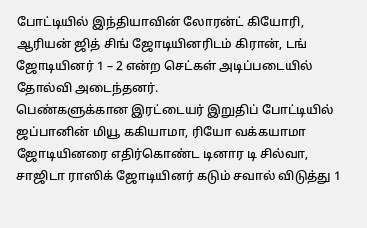போட்டியில் இந்தியாவின் லோரன்ட் கியோரி, ஆரியன் ஜித் சிங் ஜோடியினரிடம் கிரான், டங் ஜோடியினர் 1 – 2 என்ற செட்கள் அடிப்படையில் தோல்வி அடைந்தனர்.
பெண்களுக்கான இரட்டையர் இறுதிப் போட்டியில் ஜப்பானின் மியூ ககியாமா, ரியோ வக்கயாமா ஜோடியினரை எதிர்கொண்ட டினார டி சில்வா, சாஜிடா ராஸிக் ஜோடியினர் கடும் சவால் விடுத்து 1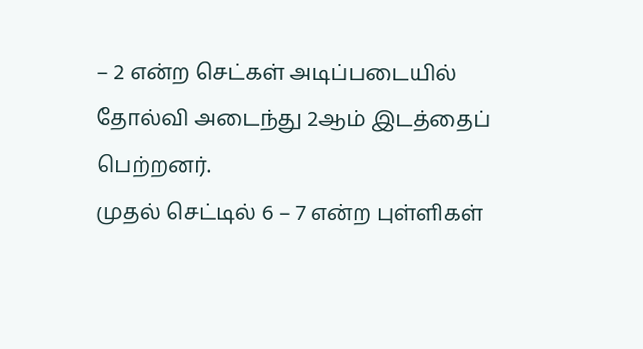– 2 என்ற செட்கள் அடிப்படையில் தோல்வி அடைந்து 2ஆம் இடத்தைப் பெற்றனர்.
முதல் செட்டில் 6 – 7 என்ற புள்ளிகள்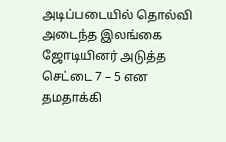அடிப்படையில் தொல்வி அடைந்த இலங்கை ஜோடியினர் அடுத்த செட்டை 7 – 5 என தமதாக்கி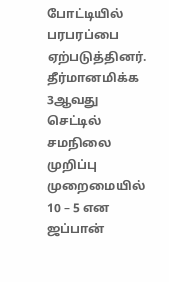போட்டியில் பரபரப்பை ஏற்படுத்தினர்.
தீர்மானமிக்க 3ஆவது செட்டில் சமநிலை முறிப்பு முறைமையில் 10 – 5 என ஜப்பான்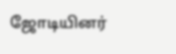ஜோடியினர்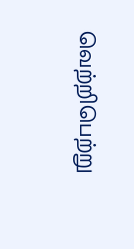வெற்றிபெற்று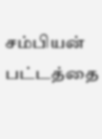சம்பியன் பட்டத்தை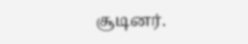சூடினர்.